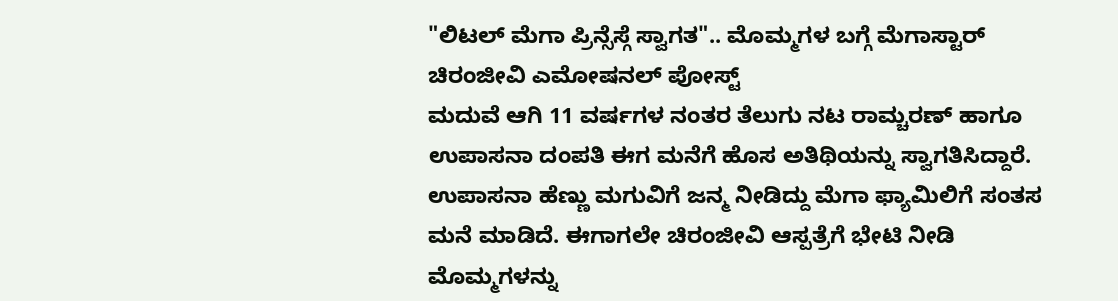"ಲಿಟಲ್ ಮೆಗಾ ಪ್ರಿನ್ಸೆಸ್ಗೆ ಸ್ವಾಗತ".. ಮೊಮ್ಮಗಳ ಬಗ್ಗೆ ಮೆಗಾಸ್ಟಾರ್ ಚಿರಂಜೀವಿ ಎಮೋಷನಲ್ ಪೋಸ್ಟ್
ಮದುವೆ ಆಗಿ 11 ವರ್ಷಗಳ ನಂತರ ತೆಲುಗು ನಟ ರಾಮ್ಚರಣ್ ಹಾಗೂ ಉಪಾಸನಾ ದಂಪತಿ ಈಗ ಮನೆಗೆ ಹೊಸ ಅತಿಥಿಯನ್ನು ಸ್ವಾಗತಿಸಿದ್ದಾರೆ. ಉಪಾಸನಾ ಹೆಣ್ಣು ಮಗುವಿಗೆ ಜನ್ಮ ನೀಡಿದ್ದು ಮೆಗಾ ಫ್ಯಾಮಿಲಿಗೆ ಸಂತಸ ಮನೆ ಮಾಡಿದೆ. ಈಗಾಗಲೇ ಚಿರಂಜೀವಿ ಆಸ್ಪತ್ರೆಗೆ ಭೇಟಿ ನೀಡಿ ಮೊಮ್ಮಗಳನ್ನು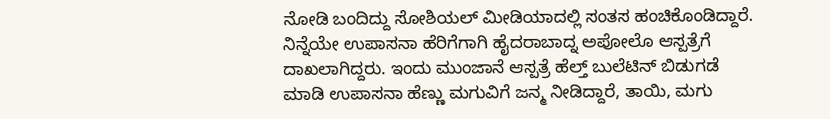ನೋಡಿ ಬಂದಿದ್ದು ಸೋಶಿಯಲ್ ಮೀಡಿಯಾದಲ್ಲಿ ಸಂತಸ ಹಂಚಿಕೊಂಡಿದ್ದಾರೆ.
ನಿನ್ನೆಯೇ ಉಪಾಸನಾ ಹೆರಿಗೆಗಾಗಿ ಹೈದರಾಬಾದ್ನ ಅಪೋಲೊ ಆಸ್ಪತ್ರೆಗೆ ದಾಖಲಾಗಿದ್ದರು. ಇಂದು ಮುಂಜಾನೆ ಆಸ್ಪತ್ರೆ ಹೆಲ್ತ್ ಬುಲೆಟಿನ್ ಬಿಡುಗಡೆ ಮಾಡಿ ಉಪಾಸನಾ ಹೆಣ್ಣು ಮಗುವಿಗೆ ಜನ್ಮ ನೀಡಿದ್ದಾರೆ, ತಾಯಿ, ಮಗು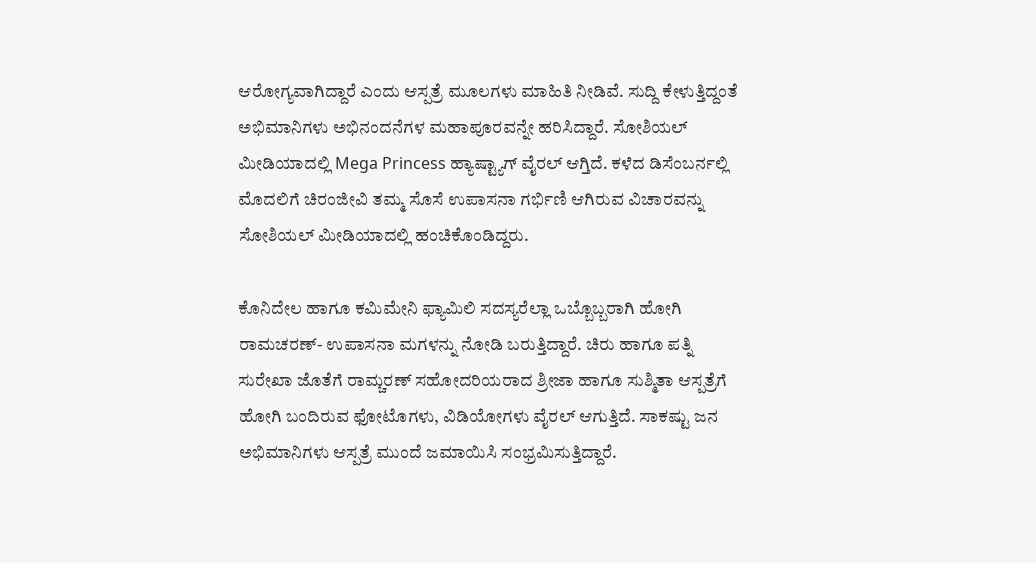ಆರೋಗ್ಯವಾಗಿದ್ದಾರೆ ಎಂದು ಆಸ್ಪತ್ರೆ ಮೂಲಗಳು ಮಾಹಿತಿ ನೀಡಿವೆ. ಸುದ್ದಿ ಕೇಳುತ್ತಿದ್ದಂತೆ ಅಭಿಮಾನಿಗಳು ಅಭಿನಂದನೆಗಳ ಮಹಾಪೂರವನ್ನೇ ಹರಿಸಿದ್ದಾರೆ. ಸೋಶಿಯಲ್ ಮೀಡಿಯಾದಲ್ಲಿ Mega Princess ಹ್ಯಾಷ್ಟ್ಯಾಗ್ ವೈರಲ್ ಆಗ್ತಿದೆ. ಕಳೆದ ಡಿಸೆಂಬರ್ನಲ್ಲಿ ಮೊದಲಿಗೆ ಚಿರಂಜೀವಿ ತಮ್ಮ ಸೊಸೆ ಉಪಾಸನಾ ಗರ್ಭಿಣಿ ಆಗಿರುವ ವಿಚಾರವನ್ನು ಸೋಶಿಯಲ್ ಮೀಡಿಯಾದಲ್ಲಿ ಹಂಚಿಕೊಂಡಿದ್ದರು.

ಕೊನಿದೇಲ ಹಾಗೂ ಕಮಿಮೇನಿ ಫ್ಯಾಮಿಲಿ ಸದಸ್ಯರೆಲ್ಲಾ ಒಬ್ಬೊಬ್ಬರಾಗಿ ಹೋಗಿ ರಾಮಚರಣ್- ಉಪಾಸನಾ ಮಗಳನ್ನು ನೋಡಿ ಬರುತ್ತಿದ್ದಾರೆ. ಚಿರು ಹಾಗೂ ಪತ್ನಿ ಸುರೇಖಾ ಜೊತೆಗೆ ರಾಮ್ಚರಣ್ ಸಹೋದರಿಯರಾದ ಶ್ರೀಜಾ ಹಾಗೂ ಸುಶ್ಮಿತಾ ಆಸ್ಪತ್ರೆಗೆ ಹೋಗಿ ಬಂದಿರುವ ಫೋಟೊಗಳು, ವಿಡಿಯೋಗಳು ವೈರಲ್ ಆಗುತ್ತಿದೆ. ಸಾಕಷ್ಟು ಜನ ಅಭಿಮಾನಿಗಳು ಆಸ್ಪತ್ರೆ ಮುಂದೆ ಜಮಾಯಿಸಿ ಸಂಭ್ರಮಿಸುತ್ತಿದ್ದಾರೆ.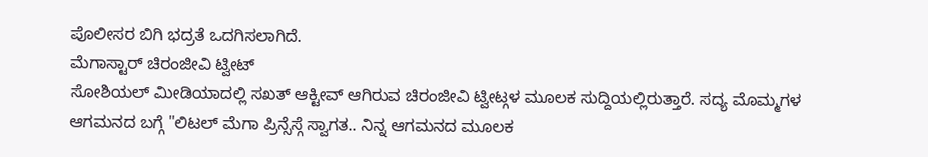ಪೊಲೀಸರ ಬಿಗಿ ಭದ್ರತೆ ಒದಗಿಸಲಾಗಿದೆ.
ಮೆಗಾಸ್ಟಾರ್ ಚಿರಂಜೀವಿ ಟ್ವೀಟ್
ಸೋಶಿಯಲ್ ಮೀಡಿಯಾದಲ್ಲಿ ಸಖತ್ ಆಕ್ಟೀವ್ ಆಗಿರುವ ಚಿರಂಜೀವಿ ಟ್ವೀಟ್ಗಳ ಮೂಲಕ ಸುದ್ದಿಯಲ್ಲಿರುತ್ತಾರೆ. ಸದ್ಯ ಮೊಮ್ಮಗಳ ಆಗಮನದ ಬಗ್ಗೆ "ಲಿಟಲ್ ಮೆಗಾ ಪ್ರಿನ್ಸೆಸ್ಗೆ ಸ್ವಾಗತ.. ನಿನ್ನ ಆಗಮನದ ಮೂಲಕ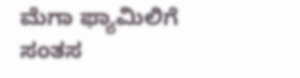ಮೆಗಾ ಫ್ಯಾಮಿಲಿಗೆ ಸಂತಸ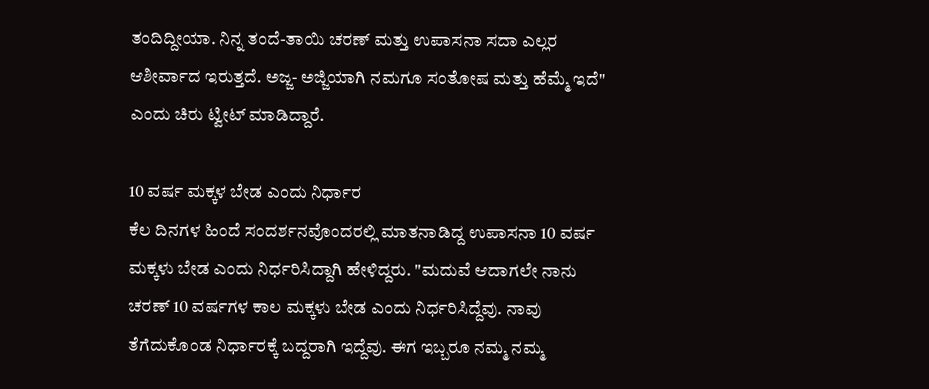ತಂದಿದ್ದೀಯಾ. ನಿನ್ನ ತಂದೆ-ತಾಯಿ ಚರಣ್ ಮತ್ತು ಉಪಾಸನಾ ಸದಾ ಎಲ್ಲರ ಆಶೀರ್ವಾದ ಇರುತ್ತದೆ. ಅಜ್ಜ- ಅಜ್ಜಿಯಾಗಿ ನಮಗೂ ಸಂತೋಷ ಮತ್ತು ಹೆಮ್ಮೆ ಇದೆ" ಎಂದು ಚಿರು ಟ್ವೀಟ್ ಮಾಡಿದ್ದಾರೆ.

10 ವರ್ಷ ಮಕ್ಕಳ ಬೇಡ ಎಂದು ನಿರ್ಧಾರ
ಕೆಲ ದಿನಗಳ ಹಿಂದೆ ಸಂದರ್ಶನವೊಂದರಲ್ಲಿ ಮಾತನಾಡಿದ್ದ ಉಪಾಸನಾ 10 ವರ್ಷ ಮಕ್ಕಳು ಬೇಡ ಎಂದು ನಿರ್ಧರಿಸಿದ್ದಾಗಿ ಹೇಳಿದ್ದರು. "ಮದುವೆ ಆದಾಗಲೇ ನಾನು ಚರಣ್ 10 ವರ್ಷಗಳ ಕಾಲ ಮಕ್ಕಳು ಬೇಡ ಎಂದು ನಿರ್ಧರಿಸಿದ್ದೆವು. ನಾವು ತೆಗೆದುಕೊಂಡ ನಿರ್ಧಾರಕ್ಕೆ ಬದ್ದರಾಗಿ ಇದ್ದೆವು. ಈಗ ಇಬ್ಬರೂ ನಮ್ಮ ನಮ್ಮ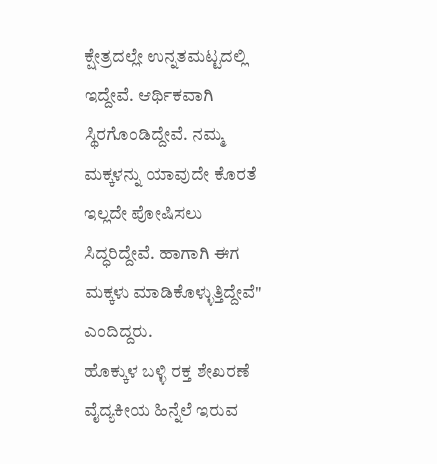ಕ್ಷೇತ್ರದಲ್ಲೇ ಉನ್ನತಮಟ್ಟದಲ್ಲಿ ಇದ್ದೇವೆ. ಆರ್ಥಿಕವಾಗಿ ಸ್ಥಿರಗೊಂಡಿದ್ದೇವೆ. ನಮ್ಮ ಮಕ್ಕಳನ್ನು ಯಾವುದೇ ಕೊರತೆ ಇಲ್ಲದೇ ಪೋಷಿಸಲು ಸಿದ್ಧರಿದ್ದೇವೆ. ಹಾಗಾಗಿ ಈಗ ಮಕ್ಕಳು ಮಾಡಿಕೊಳ್ಳುತ್ತಿದ್ದೇವೆ" ಎಂದಿದ್ದರು.
ಹೊಕ್ಕುಳ ಬಳ್ಳಿ ರಕ್ತ ಶೇಖರಣೆ
ವೈದ್ಯಕೀಯ ಹಿನ್ನೆಲೆ ಇರುವ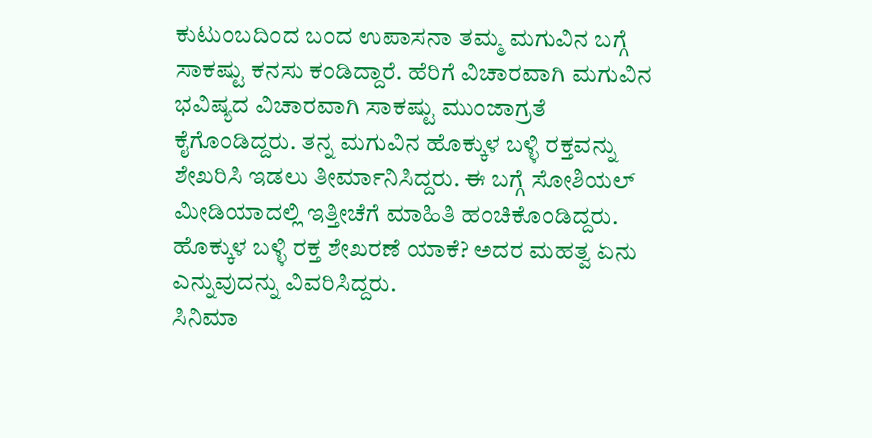ಕುಟುಂಬದಿಂದ ಬಂದ ಉಪಾಸನಾ ತಮ್ಮ ಮಗುವಿನ ಬಗ್ಗೆ ಸಾಕಷ್ಟು ಕನಸು ಕಂಡಿದ್ದಾರೆ. ಹೆರಿಗೆ ವಿಚಾರವಾಗಿ ಮಗುವಿನ ಭವಿಷ್ಯದ ವಿಚಾರವಾಗಿ ಸಾಕಷ್ಟು ಮುಂಜಾಗ್ರತೆ ಕೈಗೊಂಡಿದ್ದರು. ತನ್ನ ಮಗುವಿನ ಹೊಕ್ಕುಳ ಬಳ್ಳಿ ರಕ್ತವನ್ನು ಶೇಖರಿಸಿ ಇಡಲು ತೀರ್ಮಾನಿಸಿದ್ದರು. ಈ ಬಗ್ಗೆ ಸೋಶಿಯಲ್ ಮೀಡಿಯಾದಲ್ಲಿ ಇತ್ತೀಚೆಗೆ ಮಾಹಿತಿ ಹಂಚಿಕೊಂಡಿದ್ದರು. ಹೊಕ್ಕುಳ ಬಳ್ಳಿ ರಕ್ತ ಶೇಖರಣೆ ಯಾಕೆ? ಅದರ ಮಹತ್ವ ಏನು ಎನ್ನುವುದನ್ನು ವಿವರಿಸಿದ್ದರು.
ಸಿನಿಮಾ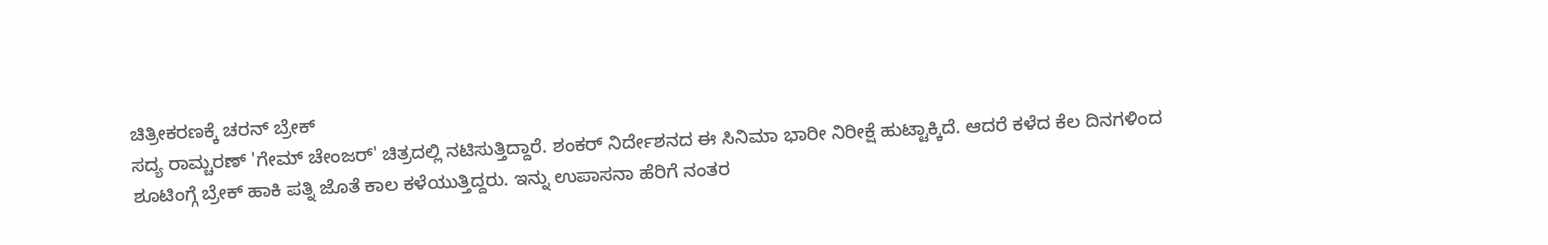ಚಿತ್ರೀಕರಣಕ್ಕೆ ಚರನ್ ಬ್ರೇಕ್
ಸದ್ಯ ರಾಮ್ಚರಣ್ 'ಗೇಮ್ ಚೇಂಜರ್' ಚಿತ್ರದಲ್ಲಿ ನಟಿಸುತ್ತಿದ್ದಾರೆ. ಶಂಕರ್ ನಿರ್ದೇಶನದ ಈ ಸಿನಿಮಾ ಭಾರೀ ನಿರೀಕ್ಷೆ ಹುಟ್ಟಾಕ್ಕಿದೆ. ಆದರೆ ಕಳೆದ ಕೆಲ ದಿನಗಳಿಂದ ಶೂಟಿಂಗ್ಗೆ ಬ್ರೇಕ್ ಹಾಕಿ ಪತ್ನಿ ಜೊತೆ ಕಾಲ ಕಳೆಯುತ್ತಿದ್ದರು. ಇನ್ನು ಉಪಾಸನಾ ಹೆರಿಗೆ ನಂತರ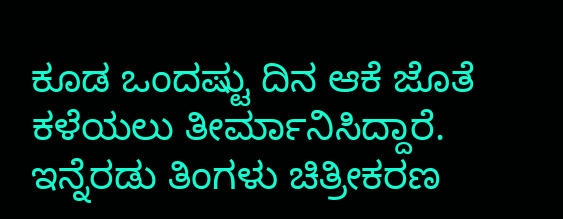ಕೂಡ ಒಂದಷ್ಟು ದಿನ ಆಕೆ ಜೊತೆ ಕಳೆಯಲು ತೀರ್ಮಾನಿಸಿದ್ದಾರೆ. ಇನ್ನೆರಡು ತಿಂಗಳು ಚಿತ್ರೀಕರಣ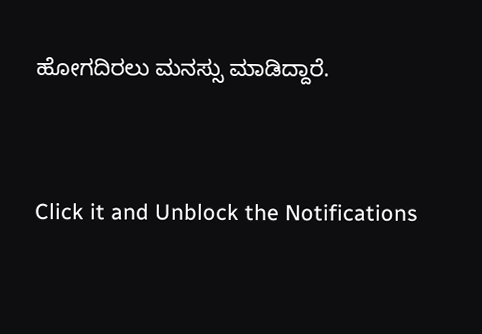ಹೋಗದಿರಲು ಮನಸ್ಸು ಮಾಡಿದ್ದಾರೆ.


Click it and Unblock the Notifications